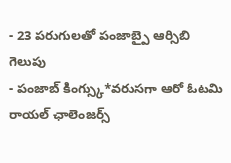- 23 పరుగులతో పంజాబ్పై ఆర్సిబి గెలుపు
- పంజాబ్ కింగ్స్కు*వరుసగా ఆరో ఓటమి
రాయల్ ఛాలెంజర్స్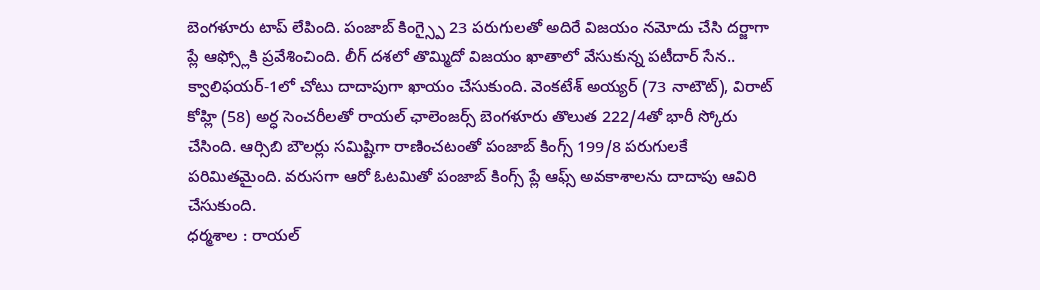బెంగళూరు టాప్ లేపింది. పంజాబ్ కింగ్స్పై 23 పరుగులతో అదిరే విజయం నమోదు చేసి దర్జాగా ప్లే ఆఫ్స్లోకి ప్రవేశించింది. లీగ్ దశలో తొమ్మిదో విజయం ఖాతాలో వేసుకున్న పటీదార్ సేన.. క్వాలిఫయర్-1లో చోటు దాదాపుగా ఖాయం చేసుకుంది. వెంకటేశ్ అయ్యర్ (73 నాటౌట్), విరాట్ కోహ్లి (58) అర్ధ సెంచరీలతో రాయల్ ఛాలెంజర్స్ బెంగళూరు తొలుత 222/4తో భారీ స్కోరు చేసింది. ఆర్సిబి బౌలర్లు సమిష్టిగా రాణించటంతో పంజాబ్ కింగ్స్ 199/8 పరుగులకే పరిమితమైంది. వరుసగా ఆరో ఓటమితో పంజాబ్ కింగ్స్ ప్లే ఆఫ్స్ అవకాశాలను దాదాపు ఆవిరి చేసుకుంది.
ధర్మశాల : రాయల్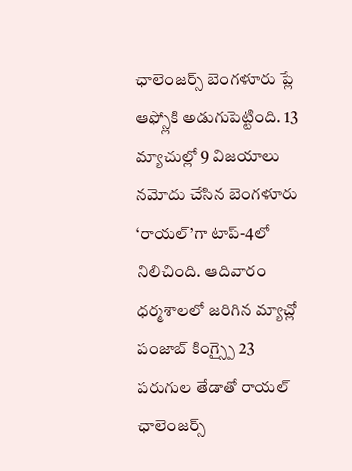ఛాలెంజర్స్ బెంగళూరు ప్లే ఆఫ్స్లోకి అడుగుపెట్టింది. 13 మ్యాచుల్లో 9 విజయాలు నమోదు చేసిన బెంగళూరు ‘రాయల్’గా టాప్-4లో నిలిచింది. ఆదివారం ధర్మశాలలో జరిగిన మ్యాచ్లో పంజాబ్ కింగ్స్పై 23 పరుగుల తేడాతో రాయల్ ఛాలెంజర్స్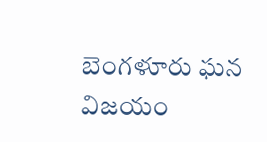బెంగళూరు ఘన విజయం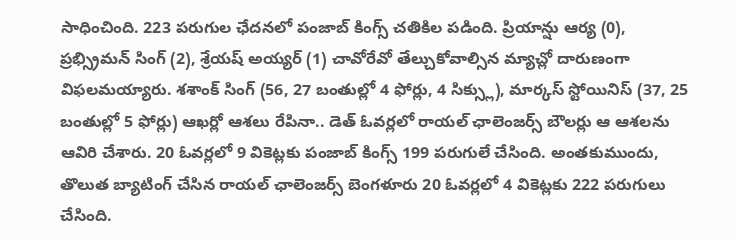సాధించింది. 223 పరుగుల ఛేదనలో పంజాబ్ కింగ్స్ చతికిల పడింది. ప్రియాన్షు ఆర్య (0), ప్రభ్స్రిమన్ సింగ్ (2), శ్రేయష్ అయ్యర్ (1) చావోరేవో తేల్చుకోవాల్సిన మ్యాచ్లో దారుణంగా విఫలమయ్యారు. శశాంక్ సింగ్ (56, 27 బంతుల్లో 4 ఫోర్లు, 4 సిక్స్లు), మార్కస్ స్టోయినిస్ (37, 25 బంతుల్లో 5 ఫోర్లు) ఆఖర్లో ఆశలు రేపినా.. డెత్ ఓవర్లలో రాయల్ ఛాలెంజర్స్ బౌలర్లు ఆ ఆశలను ఆవిరి చేశారు. 20 ఓవర్లలో 9 వికెట్లకు పంజాబ్ కింగ్స్ 199 పరుగులే చేసింది. అంతకుముందు, తొలుత బ్యాటింగ్ చేసిన రాయల్ ఛాలెంజర్స్ బెంగళూరు 20 ఓవర్లలో 4 వికెట్లకు 222 పరుగులు చేసింది.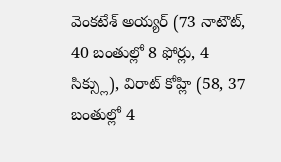వెంకటేశ్ అయ్యర్ (73 నాటౌట్, 40 బంతుల్లో 8 ఫోర్లు, 4 సిక్స్లు), విరాట్ కోహ్లి (58, 37 బంతుల్లో 4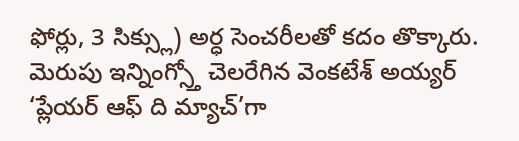ఫోర్లు, 3 సిక్స్లు) అర్ధ సెంచరీలతో కదం తొక్కారు. మెరుపు ఇన్నింగ్స్తో చెలరేగిన వెంకటేశ్ అయ్యర్ ‘ప్లేయర్ ఆఫ్ ది మ్యాచ్’గా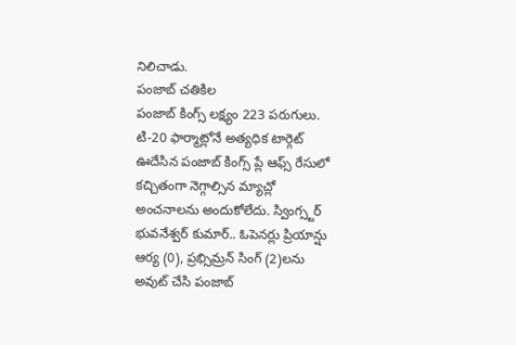నిలిచాడు.
పంజాబ్ చతికిల
పంజాబ్ కింగ్స్ లక్ష్యం 223 పరుగులు. టి-20 ఫార్మాట్లోనే అత్యధిక టార్గెట్ ఊదేసిన పంజాబ్ కింగ్స్ ప్లే ఆఫ్స్ రేసులో కచ్చితంగా నెగ్గాల్సిన మ్యాచ్లో అంచనాలను అందుకోలేదు. స్వింగ్స్టర్ భువనేశ్వర్ కుమార్.. ఓపెనర్లు ప్రియాన్షు ఆర్య (0), ప్రభ్సిమ్రన్ సింగ్ (2)లను అవుట్ చేసి పంజాబ్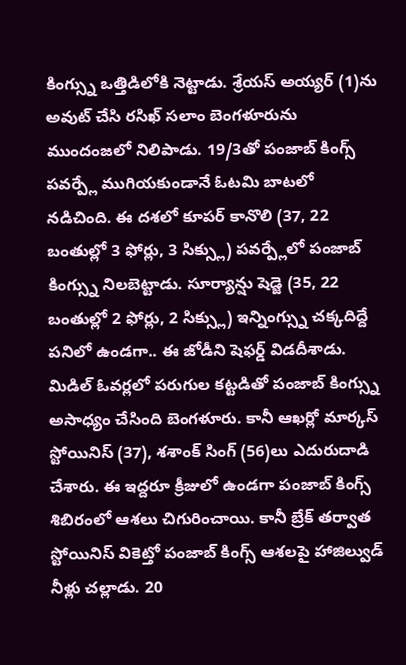కింగ్స్ను ఒత్తిడిలోకి నెట్టాడు. శ్రేయస్ అయ్యర్ (1)ను అవుట్ చేసి రసిఖ్ సలాం బెంగళూరును ముందంజలో నిలిపాడు. 19/3తో పంజాబ్ కింగ్స్ పవర్ప్లే ముగియకుండానే ఓటమి బాటలో నడిచింది. ఈ దశలో కూపర్ కానొలి (37, 22 బంతుల్లో 3 ఫోర్లు, 3 సిక్స్లు) పవర్ప్లేలో పంజాబ్ కింగ్స్ను నిలబెట్టాడు. సూర్యాన్షు షెడ్జె (35, 22 బంతుల్లో 2 ఫోర్లు, 2 సిక్స్లు) ఇన్నింగ్స్ను చక్కదిద్దే పనిలో ఉండగా.. ఈ జోడీని షెఫర్డ్ విడదీశాడు. మిడిల్ ఓవర్లలో పరుగుల కట్టడితో పంజాబ్ కింగ్స్ను అసాధ్యం చేసింది బెంగళూరు. కానీ ఆఖర్లో మార్కస్ స్టోయినిస్ (37), శశాంక్ సింగ్ (56)లు ఎదురుదాడి చేశారు. ఈ ఇద్దరూ క్రీజులో ఉండగా పంజాబ్ కింగ్స్ శిబిరంలో ఆశలు చిగురించాయి. కానీ బ్రేక్ తర్వాత స్టోయినిస్ వికెట్తో పంజాబ్ కింగ్స్ ఆశలపై హాజిల్వుడ్ నీళ్లు చల్లాడు. 20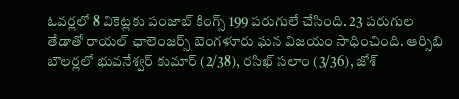ఓవర్లలో 8 వికెట్లకు పంజాబ్ కింగ్స్ 199 పరుగులే చేసింది. 23 పరుగుల తేడాతో రాయల్ ఛాలెంజర్స్ బెంగళూరు ఘన విజయం సాధించింది. ఆర్సిబి బౌలర్లలో భువనేశ్వర్ కుమార్ (2/38), రసిఖ్ సలాం (3/36), జోశ్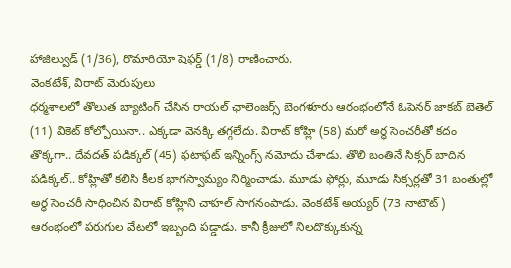హాజిల్వుడ్ (1/36), రొమారియో షెఫర్డ్ (1/8) రాణించారు.
వెంకటేశ్, విరాట్ మెరుపులు
ధర్మశాలలో తొలుత బ్యాటింగ్ చేసిన రాయల్ ఛాలెంజర్స్ బెంగళూరు ఆరంభంలోనే ఓపెనర్ జాకబ్ బెతెల్ (11) వికెట్ కోల్పోయినా.. ఎక్కడా వెనక్కి తగ్గలేదు. విరాట్ కోహ్లి (58) మరో అర్ధ సెంచరీతో కదం తొక్కగా.. దేవదత్ పడిక్కల్ (45) ఫటాఫట్ ఇన్నింగ్స్ నమోదు చేశాడు. తొలి బంతినే సిక్సర్ బాదిన పడిక్కల్.. కోహ్లితో కలిసి కీలక భాగస్వామ్యం నిర్మించాడు. మూడు ఫోర్లు, మూడు సిక్సర్లతో 31 బంతుల్లో అర్ధ సెంచరీ సాధించిన విరాట్ కోహ్లిని చాహల్ సాగనంపాడు. వెంకటేశ్ అయ్యర్ (73 నాటౌట్) ఆరంభంలో పరుగుల వేటలో ఇబ్బంది పడ్డాడు. కానీ క్రీజులో నిలదొక్కుకున్న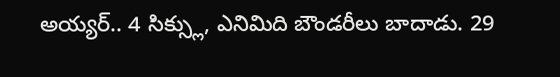అయ్యర్.. 4 సిక్స్లు, ఎనిమిది బౌండరీలు బాదాడు. 29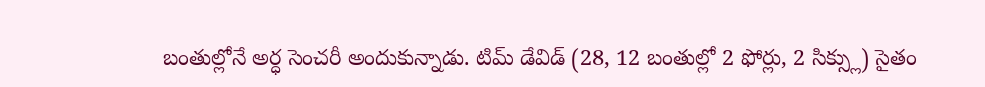బంతుల్లోనే అర్ధ సెంచరీ అందుకున్నాడు. టిమ్ డేవిడ్ (28, 12 బంతుల్లో 2 ఫోర్లు, 2 సిక్స్లు) సైతం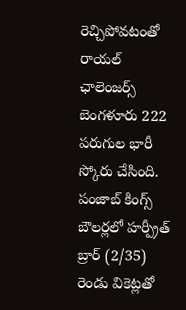రెచ్చిపోవటంతో రాయల్ ఛాలెంజర్స్ బెంగళూరు 222 పరుగుల భారీ స్కోరు చేసింది. పంజాబ్ కింగ్స్ బౌలర్లలో హర్ప్రీత్ బ్రార్ (2/35) రెండు వికెట్లతో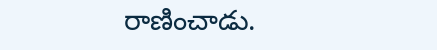రాణించాడు.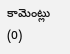కామెంట్లు (0)